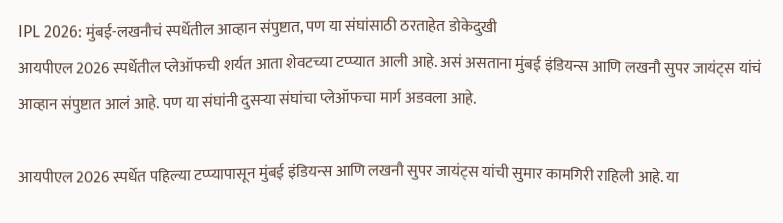IPL 2026: मुंबई-लखनौचं स्पर्धेतील आव्हान संपुष्टात, पण या संघांसाठी ठरताहेत डोकेदुखी
आयपीएल 2026 स्पर्धेतील प्लेऑफची शर्यत आता शेवटच्या टप्प्यात आली आहे. असं असताना मुंबई इंडियन्स आणि लखनौ सुपर जायंट्स यांचं आव्हान संपुष्टात आलं आहे. पण या संघांनी दुसऱ्या संघांचा प्लेऑफचा मार्ग अडवला आहे.

आयपीएल 2026 स्पर्धेत पहिल्या टप्प्यापासून मुंबई इंडियन्स आणि लखनौ सुपर जायंट्स यांची सुमार कामगिरी राहिली आहे. या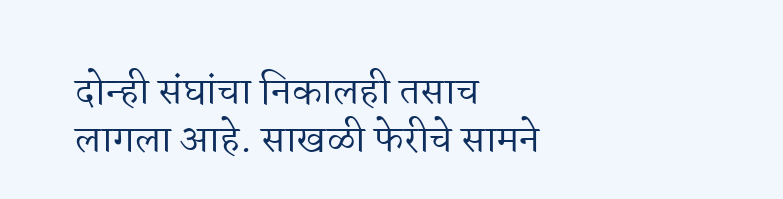दोन्ही संघांचा निकालही तसाच लागला आहे. साखळी फेरीचे सामने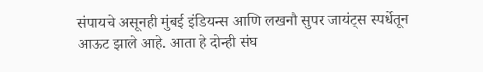संपायचे असूनही मुंबई इंडियन्स आणि लखनौ सुपर जायंट्स स्पर्धेतून आऊट झाले आहे. आता हे दोन्ही संघ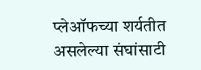प्लेऑफच्या शर्यतीत असलेल्या संघांसाटी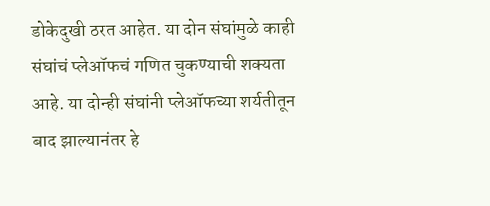डोकेदुखी ठरत आहेत. या दोन संघांमुळे काही संघांचं प्लेऑफचं गणित चुकण्याची शक्यता आहे. या दोन्ही संघांनी प्लेऑफच्या शर्यतीतून बाद झाल्यानंतर हे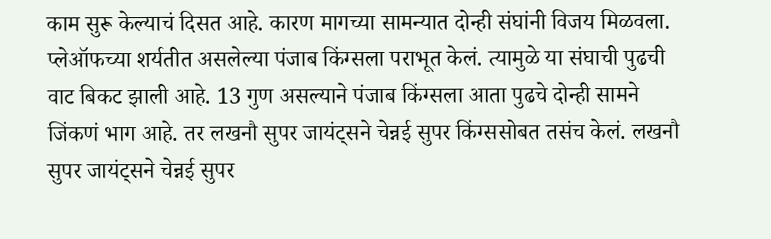काम सुरू केल्याचं दिसत आहे. कारण मागच्या सामन्यात दोन्ही संघांनी विजय मिळवला. प्लेऑफच्या शर्यतीत असलेल्या पंजाब किंग्सला पराभूत केलं. त्यामुळे या संघाची पुढची वाट बिकट झाली आहे. 13 गुण असल्याने पंजाब किंग्सला आता पुढचे दोन्ही सामने जिंकणं भाग आहे. तर लखनौ सुपर जायंट्सने चेन्नई सुपर किंग्ससोबत तसंच केलं. लखनौ सुपर जायंट्सने चेन्नई सुपर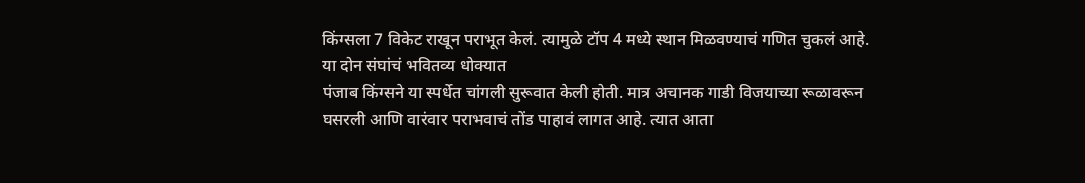किंग्सला 7 विकेट राखून पराभूत केलं. त्यामुळे टॉप 4 मध्ये स्थान मिळवण्याचं गणित चुकलं आहे.
या दोन संघांचं भवितव्य धोक्यात
पंजाब किंग्सने या स्पर्धेत चांगली सुरूवात केली होती. मात्र अचानक गाडी विजयाच्या रूळावरून घसरली आणि वारंवार पराभवाचं तोंड पाहावं लागत आहे. त्यात आता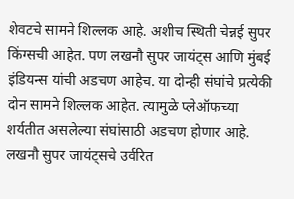शेवटचे सामने शिल्लक आहे. अशीच स्थिती चेन्नई सुपर किंग्सची आहेत. पण लखनौ सुपर जायंट्स आणि मुंबई इंडियन्स यांची अडचण आहेच. या दोन्ही संघांचे प्रत्येकी दोन सामने शिल्लक आहेत. त्यामुळे प्लेऑफच्या शर्यतीत असलेल्या संघांसाठी अडचण होणार आहे. लखनौ सुपर जायंट्सचे उर्वरित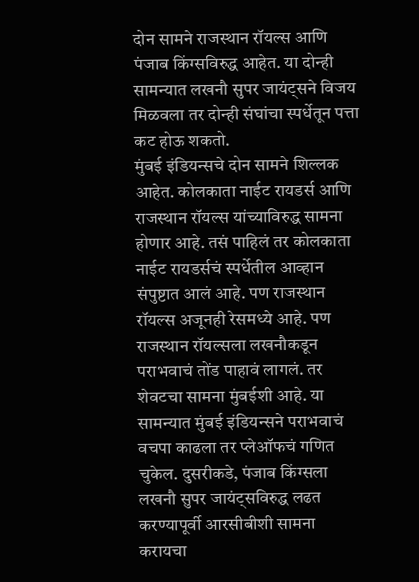दोन सामने राजस्थान रॉयल्स आणि पंजाब किंग्सविरुद्ध आहेत. या दोन्ही सामन्यात लखनौ सुपर जायंट्सने विजय मिळवला तर दोन्ही संघांचा स्पर्धेतून पत्ता कट होऊ शकतो.
मुंबई इंडियन्सचे दोन सामने शिल्लक आहेत. कोलकाता नाईट रायडर्स आणि राजस्थान रॉयल्स यांच्याविरुद्ध सामना होणार आहे. तसं पाहिलं तर कोलकाता नाईट रायडर्सचं स्पर्धेतील आव्हान संपुष्टात आलं आहे. पण राजस्थान रॉयल्स अजूनही रेसमध्ये आहे. पण राजस्थान रॉयल्सला लखनौकडून पराभवाचं तोंड पाहावं लागलं. तर शेवटचा सामना मुंबईशी आहे. या सामन्यात मुंबई इंडियन्सने पराभवाचं वचपा काढला तर प्लेऑफचं गणित चुकेल. दुसरीकडे, पंजाब किंग्सला लखनौ सुपर जायंट्सविरुद्ध लढत करण्यापूर्वी आरसीबीशी सामना करायचा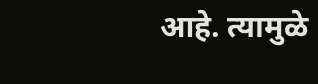आहे. त्यामुळे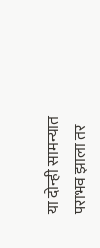या दोन्ही सामन्यात पराभव झाला तर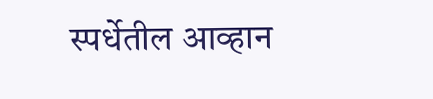स्पर्धेतील आव्हान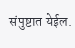संपुष्टात येईल.